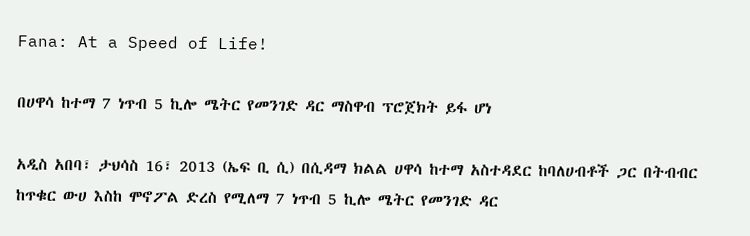Fana: At a Speed of Life!

በሀዋሳ ከተማ 7 ነጥብ 5 ኪሎ ሜትር የመንገድ ዳር ማስዋብ ፕሮጀክት ይፋ ሆነ

አዲስ አበባ፣ ታህሳስ 16፣ 2013 (ኤፍ ቢ ሲ) በሲዳማ ክልል ሀዋሳ ከተማ አስተዳደር ከባለሀብቶች ጋር በትብብር ከጥቁር ውሀ እስከ ሞኖፖል ድረስ የሚለማ 7 ነጥብ 5 ኪሎ ሜትር የመንገድ ዳር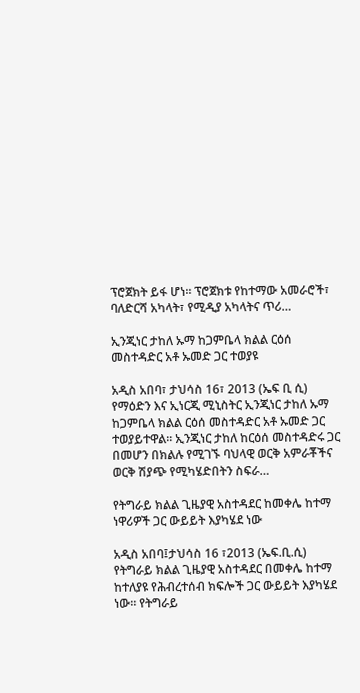ፕሮጀክት ይፋ ሆነ። ፕሮጀክቱ የከተማው አመራሮች፣ ባለድርሻ አካላት፣ የሚዲያ አካላትና ጥሪ…

ኢንጂነር ታከለ ኡማ ከጋምቤላ ክልል ርዕሰ መስተዳድር አቶ ኡመድ ጋር ተወያዩ

አዲስ አበባ፣ ታህሳስ 16፣ 2013 (ኤፍ ቢ ሲ) የማዕድን እና ኢነርጂ ሚኒስትር ኢንጂነር ታከለ ኡማ ከጋምቤላ ክልል ርዕሰ መስተዳድር አቶ ኡመድ ጋር ተወያይተዋል፡፡ ኢንጂነር ታከለ ከርዕሰ መስተዳድሩ ጋር በመሆን በክልሉ የሚገኙ ባህላዊ ወርቅ አምራቾችና ወርቅ ሽያጭ የሚካሄድበትን ስፍራ…

የትግራይ ክልል ጊዜያዊ አስተዳደር ከመቀሌ ከተማ ነዋሪዎች ጋር ውይይት እያካሄደ ነው

አዲስ አበባ፤ታህሳስ 16 ፣2013 (ኤፍ.ቢ.ሲ) የትግራይ ክልል ጊዜያዊ አስተዳደር በመቀሌ ከተማ ከተለያዩ የሕብረተሰብ ክፍሎች ጋር ውይይት እያካሄደ ነው። የትግራይ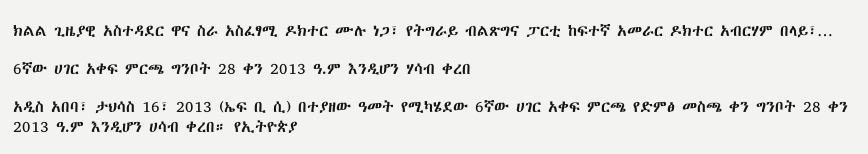ክልል ጊዜያዊ አስተዳደር ዋና ስራ አስፈፃሚ ዶክተር ሙሉ ነጋ፣ የትግራይ ብልጽግና ፓርቲ ከፍተኛ አመራር ዶክተር አብርሃም በላይ፣…

6ኛው ሀገር አቀፍ ምርጫ ግንቦት 28 ቀን 2013 ዓ.ም እንዲሆን ሃሳብ ቀረበ

አዲስ አበባ፣ ታህሳስ 16፣ 2013 (ኤፍ ቢ ሲ) በተያዘው ዓመት የሚካሄደው 6ኛው ሀገር አቀፍ ምርጫ የድምፅ መስጫ ቀን ግንቦት 28 ቀን 2013 ዓ.ም እንዲሆን ሀሳብ ቀረበ። የኢትዮጵያ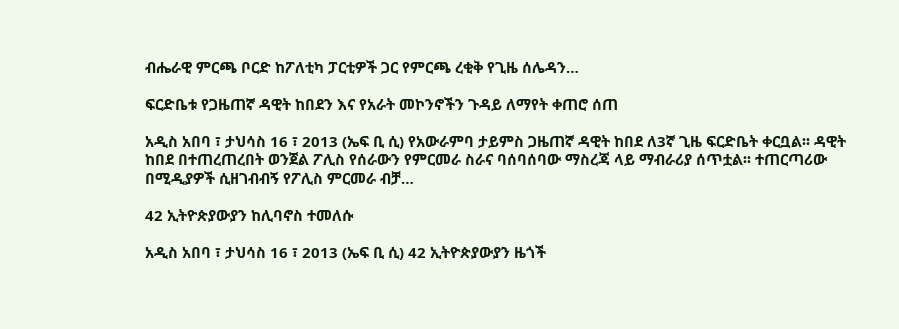ብሔራዊ ምርጫ ቦርድ ከፖለቲካ ፓርቲዎች ጋር የምርጫ ረቂቅ የጊዜ ሰሌዳን…

ፍርድቤቱ የጋዜጠኛ ዳዊት ከበደን እና የአራት መኮንኖችን ጉዳይ ለማየት ቀጠሮ ሰጠ

አዲስ አበባ ፣ ታህሳስ 16 ፣ 2013 (ኤፍ ቢ ሲ) የአውራምባ ታይምስ ጋዜጠኛ ዳዊት ከበደ ለ3ኛ ጊዜ ፍርድቤት ቀርቧል፡፡ ዳዊት ከበደ በተጠረጠረበት ወንጀል ፖሊስ የሰራውን የምርመራ ስራና ባሰባሰባው ማስረጃ ላይ ማብራሪያ ሰጥቷል፡፡ ተጠርጣሪው በሚዲያዎች ሲዘገብብኝ የፖሊስ ምርመራ ብቻ…

42 ኢትዮጵያውያን ከሊባኖስ ተመለሱ

አዲስ አበባ ፣ ታህሳስ 16 ፣ 2013 (ኤፍ ቢ ሲ) 42 ኢትዮጵያውያን ዜጎች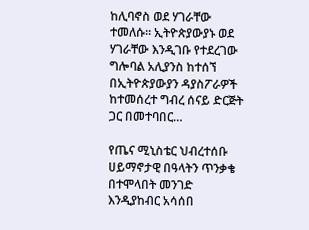ከሊባኖስ ወደ ሃገራቸው ተመለሱ፡፡ ኢትዮጵያውያኑ ወደ ሃገራቸው እንዲገቡ የተደረገው ግሎባል አሊያንስ ከተሰኘ በኢትዮጵያውያን ዳያስፖራዎች ከተመሰረተ ግብረ ሰናይ ድርጅት ጋር በመተባበር…

የጤና ሚኒስቴር ህብረተሰቡ ሀይማኖታዊ በዓላትን ጥንቃቄ በተሞላበት መንገድ እንዲያከብር አሳሰበ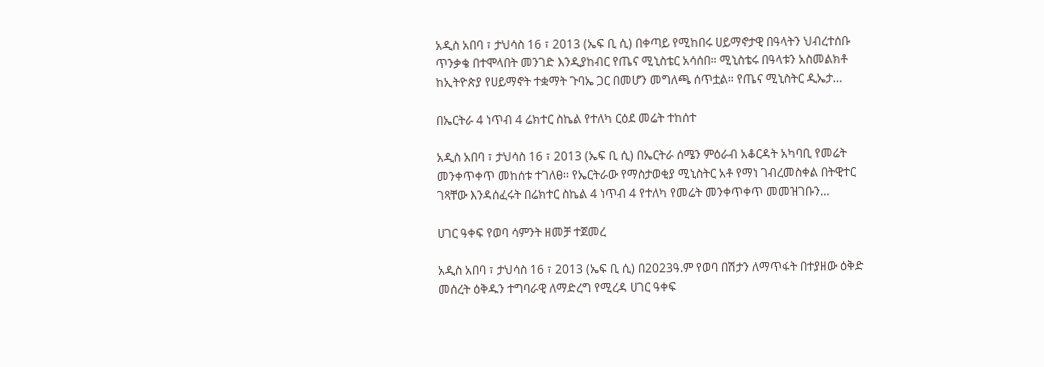አዲስ አበባ ፣ ታህሳስ 16 ፣ 2013 (ኤፍ ቢ ሲ) በቀጣይ የሚከበሩ ሀይማኖታዊ በዓላትን ህብረተሰቡ ጥንቃቄ በተሞላበት መንገድ እንዲያከብር የጤና ሚኒስቴር አሳሰበ። ሚኒስቴሩ በዓላቱን አስመልክቶ ከኢትዮጵያ የሀይማኖት ተቋማት ጉባኤ ጋር በመሆን መግለጫ ሰጥቷል። የጤና ሚኒስትር ዲኤታ…

በኤርትራ 4 ነጥብ 4 ሬክተር ስኬል የተለካ ርዕደ መሬት ተከሰተ

አዲስ አበባ ፣ ታህሳስ 16 ፣ 2013 (ኤፍ ቢ ሲ) በኤርትራ ሰሜን ምዕራብ አቆርዳት አካባቢ የመሬት መንቀጥቀጥ መከሰቱ ተገለፀ፡፡ የኤርትራው የማስታወቂያ ሚኒስትር አቶ የማነ ገብረመስቀል በትዊተር ገጻቸው እንዳሰፈሩት በሬክተር ስኬል 4 ነጥብ 4 የተለካ የመሬት መንቀጥቀጥ መመዝገቡን…

ሀገር ዓቀፍ የወባ ሳምንት ዘመቻ ተጀመረ

አዲስ አበባ ፣ ታህሳስ 16 ፣ 2013 (ኤፍ ቢ ሲ) በ2023ዓ.ም የወባ በሽታን ለማጥፋት በተያዘው ዕቅድ መሰረት ዕቅዱን ተግባራዊ ለማድረግ የሚረዳ ሀገር ዓቀፍ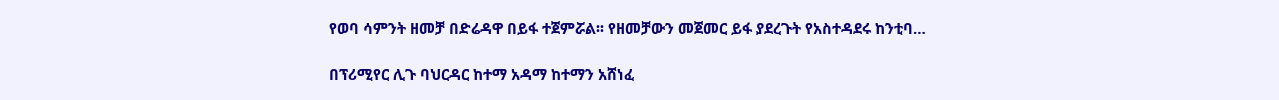የወባ ሳምንት ዘመቻ በድሬዳዋ በይፋ ተጀምሯል፡፡ የዘመቻውን መጀመር ይፋ ያደረጉት የአስተዳደሩ ከንቲባ…

በፕሪሚየር ሊጉ ባህርዳር ከተማ አዳማ ከተማን አሸነፈ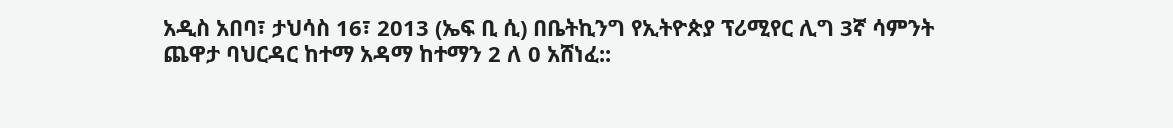አዲስ አበባ፣ ታህሳስ 16፣ 2013 (ኤፍ ቢ ሲ) በቤትኪንግ የኢትዮጵያ ፕሪሚየር ሊግ 3ኛ ሳምንት ጨዋታ ባህርዳር ከተማ አዳማ ከተማን 2 ለ 0 አሸነፈ::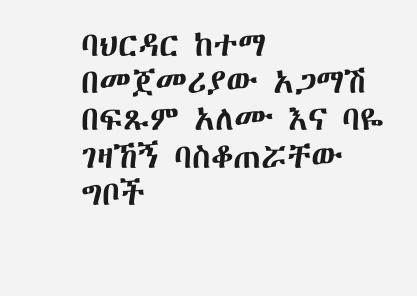ባህርዳር ከተማ በመጀመሪያው አጋማሽ በፍጹም አለሙ እና ባዬ ገዛኸኝ ባስቆጠሯቸው ግቦች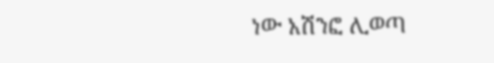ነው አሽንፎ ሊወጣ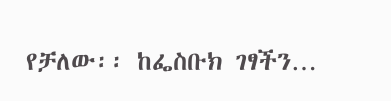የቻለው፡፡ ከፌስቡክ ገፃችን…